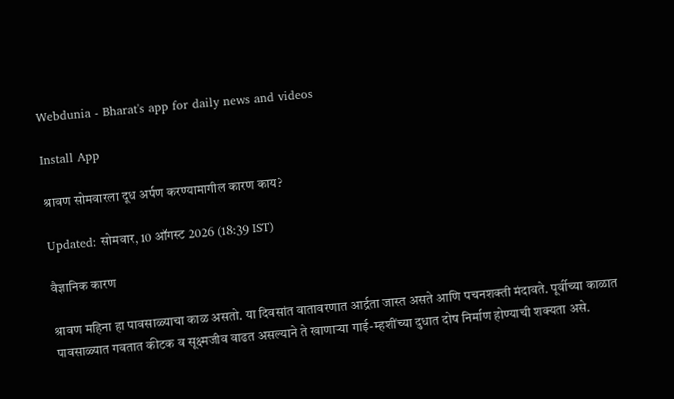Webdunia - Bharat's app for daily news and videos

Install App

श्रावण सोमवारला दूध अर्पण करण्यामागील कारण काय?

Updated: सोमवार, 10 ऑगस्ट 2026 (18:39 IST)

वैज्ञानिक कारण

श्रावण महिना हा पावसाळ्याचा काळ असतो. या दिवसांत वातावरणात आर्द्रता जास्त असते आणि पचनशक्ती मंदावते. पूर्वीच्या काळात पावसाळ्यात गवतात कीटक व सूक्ष्मजीव वाढत असल्याने ते खाणाऱ्या गाई-म्हशींच्या दुधात दोष निर्माण होण्याची शक्यता असे.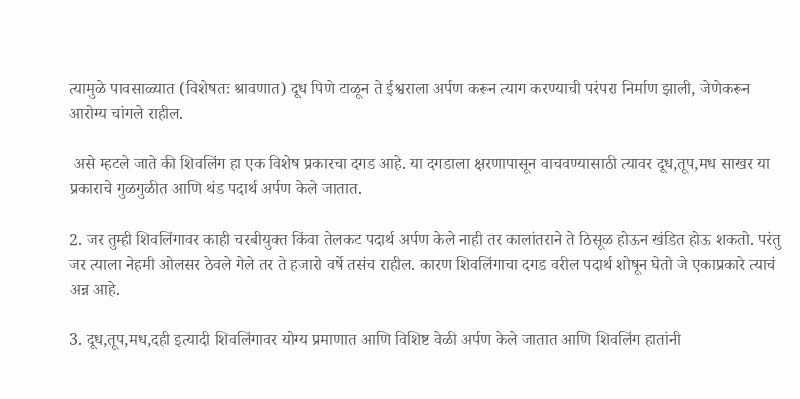त्यामुळे पावसाळ्यात (विशेषतः श्रावणात) दूध पिणे टाळून ते ईश्वराला अर्पण करून त्याग करण्याची परंपरा निर्माण झाली, जेणेकरून आरोग्य चांगले राहील.

 असे म्हटले जाते की शिवलिंग हा एक विशेष प्रकारचा दगड आहे. या दगडाला क्षरणापासून वाचवण्यासाठी त्यावर दूध,तूप,मध साखर या प्रकाराचे गुळगुळीत आणि थंड पदार्थ अर्पण केले जातात.

2. जर तुम्ही शिवलिंगावर काही चरबीयुक्त किंवा तेलकट पदार्थ अर्पण केले नाही तर कालांतराने ते ठिसूळ होऊन खंडित होऊ शकतो. परंतु जर त्याला नेहमी ओलसर ठेवले गेले तर ते हजारो वर्षे तसंच राहील. कारण शिवलिंगाचा दगड वरील पदार्थ शोषून घेतो जे एकाप्रकारे त्याचं अन्न आहे.

3. दूध,तूप,मध,दही इत्यादी शिवलिंगावर योग्य प्रमाणात आणि विशिष्ट वेळी अर्पण केले जातात आणि शिवलिंग हातांनी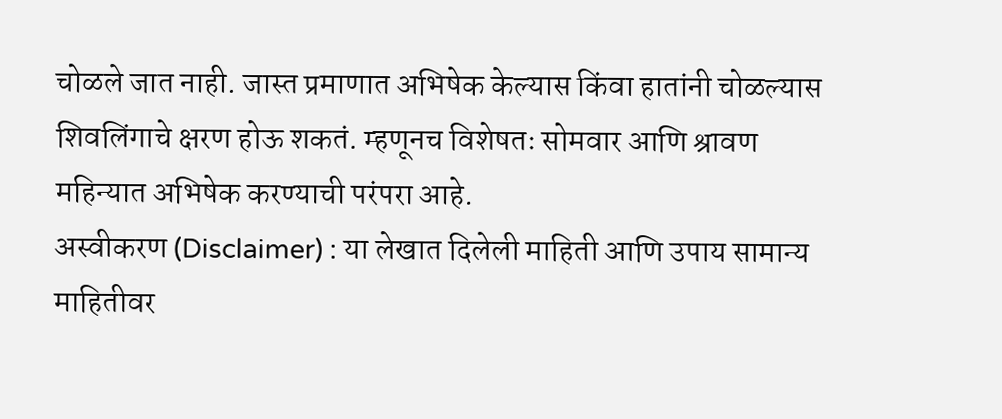चोळले जात नाही. जास्त प्रमाणात अभिषेक केल्यास किंवा हातांनी चोळल्यास शिवलिंगाचे क्षरण होऊ शकतं. म्हणूनच विशेषतः सोमवार आणि श्रावण महिन्यात अभिषेक करण्याची परंपरा आहे.
अस्वीकरण (Disclaimer) : या लेखात दिलेली माहिती आणि उपाय सामान्य माहितीवर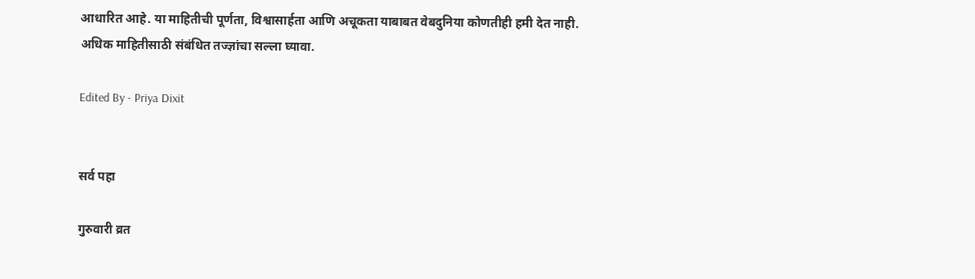आधारित आहे. या माहितीची पूर्णता, विश्वासार्हता आणि अचूकता याबाबत वेबदुनिया कोणतीही हमी देत नाही. अधिक माहितीसाठी संबंधित तज्ज्ञांचा सल्ला घ्यावा.

Edited By - Priya Dixit


सर्व पहा

गुरुवारी व्रत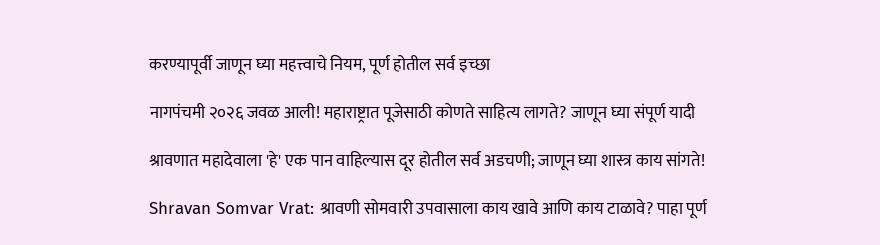करण्यापूर्वी जाणून घ्या महत्त्वाचे नियम, पूर्ण होतील सर्व इच्छा

नागपंचमी २०२६ जवळ आली! महाराष्ट्रात पूजेसाठी कोणते साहित्य लागते? जाणून घ्या संपूर्ण यादी

श्रावणात महादेवाला 'हे' एक पान वाहिल्यास दूर होतील सर्व अडचणी; जाणून घ्या शास्त्र काय सांगते!

Shravan Somvar Vrat: श्रावणी सोमवारी उपवासाला काय खावे आणि काय टाळावे? पाहा पूर्ण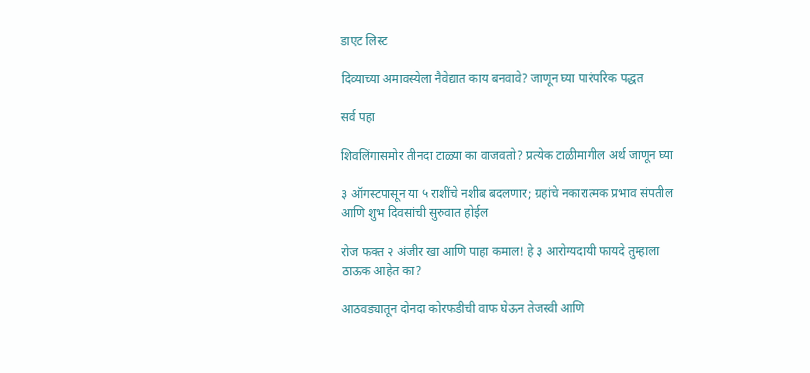डाएट लिस्ट

दिव्याच्या अमावस्येला नैवेद्यात काय बनवावे? जाणून घ्या पारंपरिक पद्धत

सर्व पहा

शिवलिंगासमोर तीनदा टाळ्या का वाजवतो? प्रत्येक टाळीमागील अर्थ जाणून घ्या

३ ऑगस्टपासून या ५ राशींचे नशीब बदलणार; ग्रहांचे नकारात्मक प्रभाव संपतील आणि शुभ दिवसांची सुरुवात होईल

रोज फक्त २ अंजीर खा आणि पाहा कमाल! हे ३ आरोग्यदायी फायदे तुम्हाला ठाऊक आहेत का?

आठवड्यातून दोनदा कोरफडीची वाफ घेऊन तेजस्वी आणि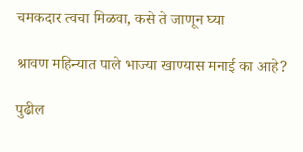चमकदार त्वचा मिळवा, कसे ते जाणून घ्या

श्रावण महिन्यात पाले भाज्या खाण्यास मनाई का आहे?

पुढील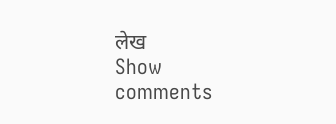लेख
Show comments